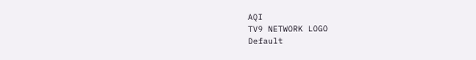AQI
TV9 NETWORK LOGO
Default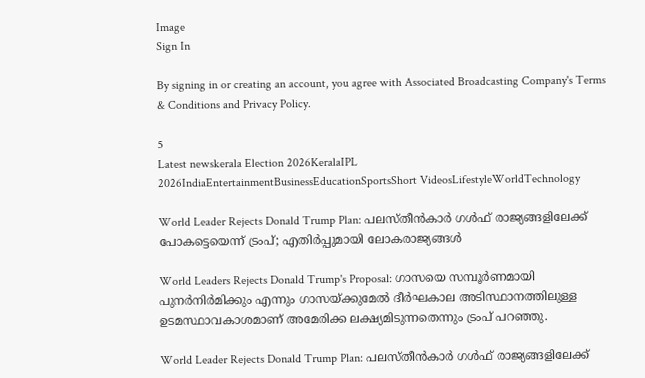Image
Sign In

By signing in or creating an account, you agree with Associated Broadcasting Company's Terms & Conditions and Privacy Policy.

5
Latest newskerala Election 2026KeralaIPL 2026IndiaEntertainmentBusinessEducationSportsShort VideosLifestyleWorldTechnology

World Leader Rejects Donald Trump Plan: പലസ്തീൻകാർ ഗൾഫ് രാജ്യങ്ങളിലേക്ക് പോകട്ടെയെന്ന് ട്രംപ്; എതിർപ്പുമായി ലോകരാജ്യങ്ങൾ

World Leaders Rejects Donald Trump's Proposal: ഗാസയെ സമ്പൂർണമായി പുനർനിർമിക്കും എന്നും ഗാസയ്ക്കുമേൽ ദീർഘകാല അടിസ്ഥാനത്തിലുള്ള ഉടമസ്ഥാവകാശമാണ് അമേരിക്ക ലക്ഷ്യമിടുന്നതെന്നും ട്രംപ് പറഞ്ഞു.

World Leader Rejects Donald Trump Plan: പലസ്തീൻകാർ ഗൾഫ് രാജ്യങ്ങളിലേക്ക്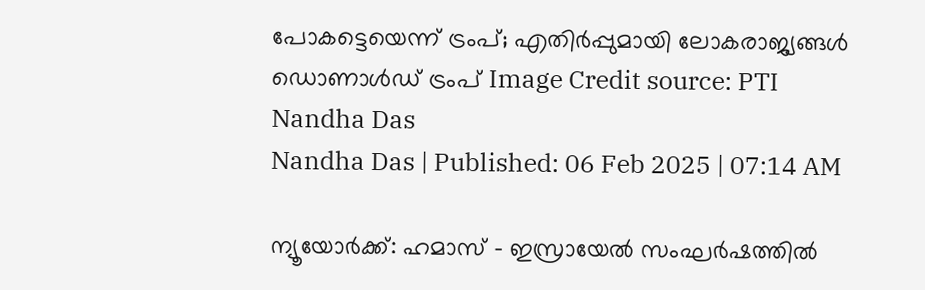പോകട്ടെയെന്ന് ട്രംപ്; എതിർപ്പുമായി ലോകരാജ്യങ്ങൾ
ഡൊണാൾഡ് ട്രംപ് Image Credit source: PTI
Nandha Das
Nandha Das | Published: 06 Feb 2025 | 07:14 AM

ന്യൂയോർക്ക്: ഹമാസ് – ഇസ്രായേൽ സംഘർഷത്തിൽ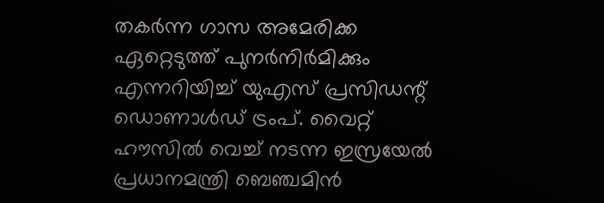തകർന്ന ഗാസ അമേരിക്ക ഏറ്റെടുത്ത് പുനർനിർമിക്കും എന്നറിയിച്ച് യുഎസ് പ്രസിഡന്റ് ഡൊണാൾഡ് ട്രംപ്. വൈറ്റ് ഹൗസിൽ വെച്ച് നടന്ന ഇസ്രയേൽ പ്രധാനമന്ത്രി ബെഞ്ചമിൻ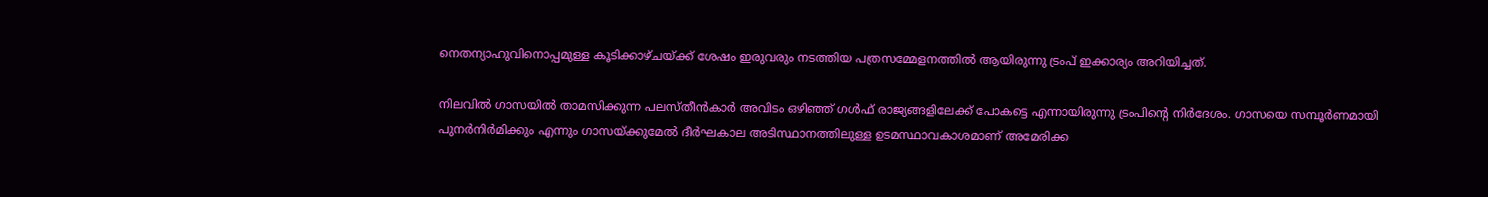നെതന്യാഹുവിനൊപ്പമുള്ള കൂടിക്കാഴ്ചയ്ക്ക് ശേഷം ഇരുവരും നടത്തിയ പത്രസമ്മേളനത്തിൽ ആയിരുന്നു ട്രംപ് ഇക്കാര്യം അറിയിച്ചത്.

നിലവിൽ ഗാസയിൽ താമസിക്കുന്ന പലസ്തീൻകാർ അവിടം ഒഴിഞ്ഞ് ഗൾഫ് രാജ്യങ്ങളിലേക്ക് പോകട്ടെ എന്നായിരുന്നു ട്രംപിന്റെ നിർദേശം. ഗാസയെ സമ്പൂർണമായി പുനർനിർമിക്കും എന്നും ഗാസയ്ക്കുമേൽ ദീർഘകാല അടിസ്ഥാനത്തിലുള്ള ഉടമസ്ഥാവകാശമാണ് അമേരിക്ക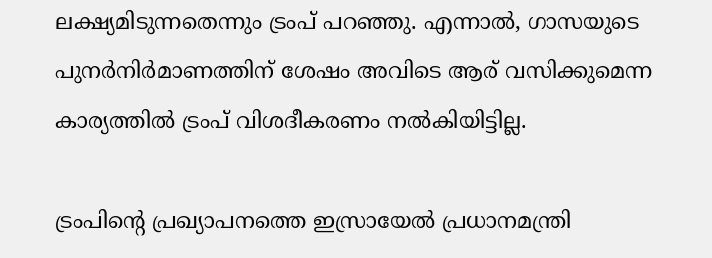ലക്ഷ്യമിടുന്നതെന്നും ട്രംപ് പറഞ്ഞു. എന്നാൽ, ഗാസയുടെ പുനർനിർമാണത്തിന് ശേഷം അവിടെ ആര് വസിക്കുമെന്ന കാര്യത്തിൽ ട്രംപ് വിശദീകരണം നൽകിയിട്ടില്ല.

ട്രംപിന്റെ പ്രഖ്യാപനത്തെ ഇസ്രായേൽ പ്രധാനമന്ത്രി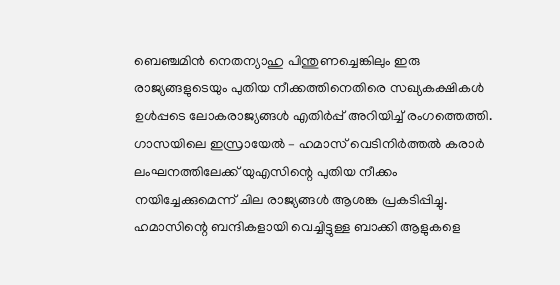ബെഞ്ചമിൻ നെതന്യാഹു പിന്തുണച്ചെങ്കിലും ഇരു രാജ്യങ്ങളുടെയും പുതിയ നീക്കത്തിനെതിരെ സഖ്യകക്ഷികൾ ഉൾപ്പടെ ലോകരാജ്യങ്ങൾ എതിർപ്പ് അറിയിച്ച് രംഗത്തെത്തി. ഗാസയിലെ ഇസ്രായേൽ – ഹമാസ് വെടിനിർത്തൽ കരാർ ലംഘനത്തിലേക്ക് യുഎസിന്റെ പുതിയ നീക്കം നയിച്ചേക്കുമെന്ന് ചില രാജ്യങ്ങൾ ആശങ്ക പ്രകടിപ്പിച്ചു. ഹമാസിന്റെ ബന്ദികളായി വെച്ചിട്ടുള്ള ബാക്കി ആളുകളെ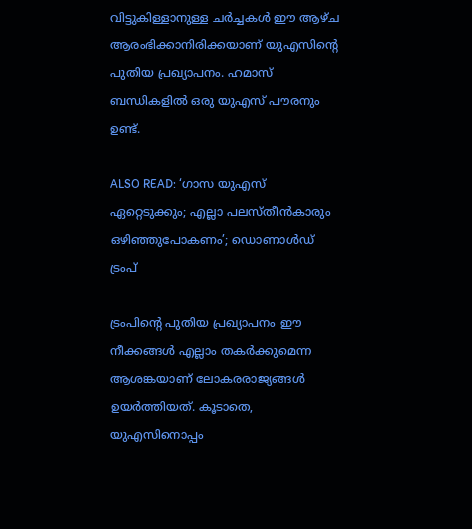വിട്ടുകിള്ളാനുള്ള ചർച്ചകൾ ഈ ആഴ്ച ആരംഭിക്കാനിരിക്കയാണ് യുഎസിന്റെ പുതിയ പ്രഖ്യാപനം. ഹമാസ് ബന്ധികളിൽ ഒരു യുഎസ് പൗരനും ഉണ്ട്.

ALSO READ: ‘ഗാസ യുഎസ് ഏറ്റെടുക്കും; എല്ലാ പലസ്തീൻകാരും ഒഴിഞ്ഞുപോകണം’; ഡൊണാൾഡ് ട്രംപ്

ട്രംപിന്റെ പുതിയ പ്രഖ്യാപനം ഈ നീക്കങ്ങൾ എല്ലാം തകർക്കുമെന്ന ആശങ്കയാണ് ലോകരരാജ്യങ്ങൾ ഉയർത്തിയത്. കൂടാതെ, യുഎസിനൊപ്പം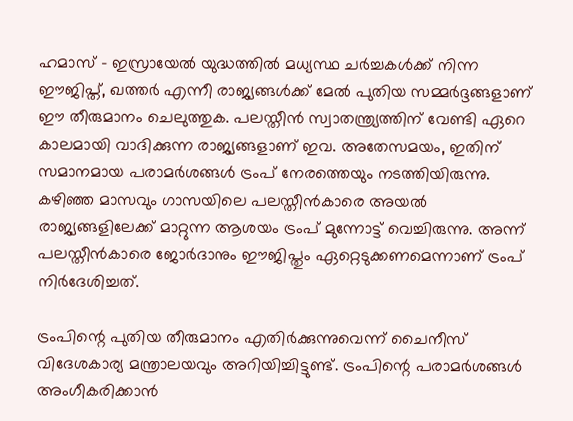ഹമാസ് – ഇസ്രായേൽ യുദ്ധത്തിൽ മധ്യസ്ഥ ചർച്ചകൾക്ക് നിന്ന ഈജിപ്ത്, ഖത്തർ എന്നീ രാജ്യങ്ങൾക്ക് മേൽ പുതിയ സമ്മർദ്ദങ്ങളാണ് ഈ തീരുമാനം ചെലുത്തുക. പലസ്തീൻ സ്വാതന്ത്ര്യത്തിന് വേണ്ടി ഏറെ കാലമായി വാദിക്കുന്ന രാജ്യങ്ങളാണ് ഇവ. അതേസമയം, ഇതിന് സമാനമായ പരാമർശങ്ങൾ ട്രംപ് നേരത്തെയും നടത്തിയിരുന്നു. കഴിഞ്ഞ മാസവും ഗാസയിലെ പലസ്തീൻകാരെ അയൽ രാജ്യങ്ങളിലേക്ക് മാറ്റുന്ന ആശയം ട്രംപ് മുന്നോട്ട് വെച്ചിരുന്നു. അന്ന് പലസ്തീൻകാരെ ജോർദാനും ഈജിപ്തും ഏറ്റെടുക്കണമെന്നാണ് ട്രംപ് നിർദേശിച്ചത്.

ട്രംപിന്റെ പുതിയ തീരുമാനം എതിർക്കുന്നുവെന്ന് ചൈനീസ് വിദേശകാര്യ മന്ത്രാലയവും അറിയിച്ചിട്ടുണ്ട്. ട്രംപിന്റെ പരാമർശങ്ങൾ അംഗീകരിക്കാൻ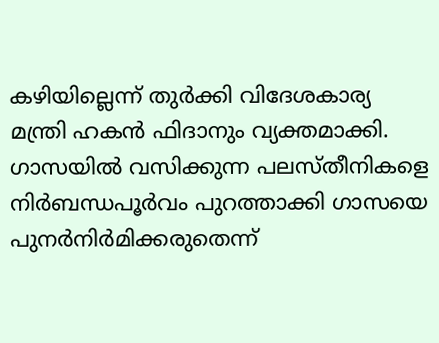കഴിയില്ലെന്ന് തുർക്കി വിദേശകാര്യ മന്ത്രി ഹകൻ ഫിദാനും വ്യക്തമാക്കി. ഗാസയിൽ വസിക്കുന്ന പലസ്തീനികളെ നിർബന്ധപൂർവം പുറത്താക്കി ഗാസയെ പുനർനിർമിക്കരുതെന്ന്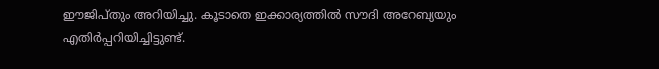ഈജിപ്തും അറിയിച്ചു. കൂടാതെ ഇക്കാര്യത്തിൽ സൗദി അറേബ്യയും എതിർപ്പറിയിച്ചിട്ടുണ്ട്.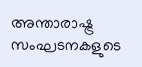അന്താരാഷ്ട്ര സംഘടനകളുടെ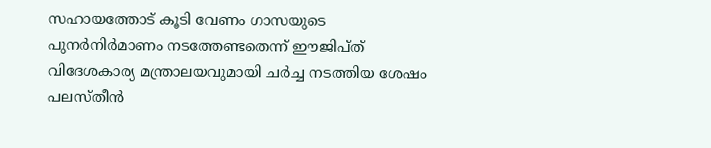സഹായത്തോട് കൂടി വേണം ഗാസയുടെ പുനർനിർമാണം നടത്തേണ്ടതെന്ന് ഈജിപ്ത് വിദേശകാര്യ മന്ത്രാലയവുമായി ചർച്ച നടത്തിയ ശേഷം പലസ്തീൻ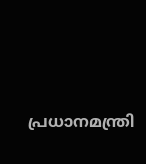പ്രധാനമന്ത്രി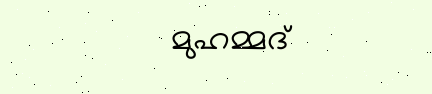മുഹമ്മദ്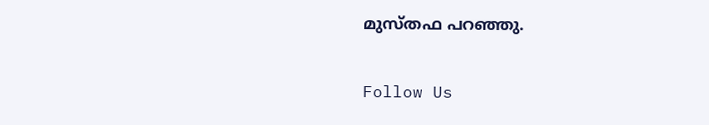മുസ്തഫ പറഞ്ഞു.

Follow Us